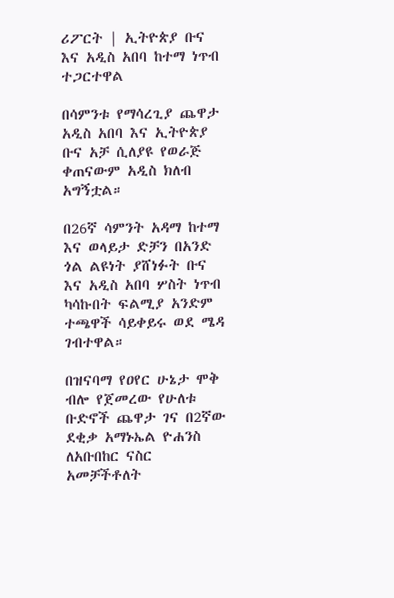ሪፖርት | ኢትዮጵያ ቡና እና አዲስ አበባ ከተማ ነጥብ ተጋርተዋል

በሳምንቱ የማሳረጊያ ጨዋታ አዲስ አበባ እና ኢትዮጵያ ቡና አቻ ሲለያዩ የወራጅ ቀጠናውም አዲስ ክለብ አግኝቷል።

በ26ኛ ሳምንት አዳማ ከተማ እና ወላይታ ድቻን በአንድ ጎል ልዩነት ያሸነፉት ቡና እና አዲስ አበባ ሦስት ነጥብ ካሳኩበት ፍልሚያ አንድም ተጫዋች ሳይቀይሩ ወደ ሜዳ ገብተዋል።

በዝናባማ የዐየር ሁኔታ ሞቅ ብሎ የጀመረው የሁለቱ ቡድኖች ጨዋታ ገና በ2ኛው ደቂቃ አማኑኤል ዮሐንስ ለአቡበከር ናስር አመቻችቶለት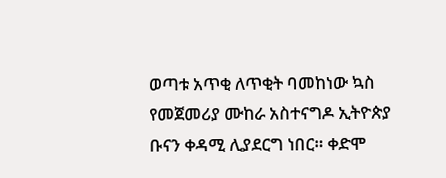ወጣቱ አጥቂ ለጥቂት ባመከነው ኳስ የመጀመሪያ ሙከራ አስተናግዶ ኢትዮጵያ ቡናን ቀዳሚ ሊያደርግ ነበር። ቀድሞ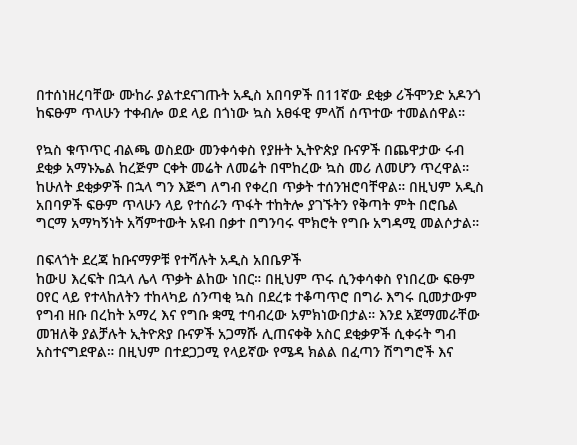በተሰነዘረባቸው ሙከራ ያልተደናገጡት አዲስ አበባዎች በ11ኛው ደቂቃ ሪችሞንድ አዶንጎ ከፍፁም ጥላሁን ተቀብሎ ወደ ላይ በጎነው ኳስ አፀፋዊ ምላሽ ሰጥተው ተመልሰዋል።

የኳስ ቁጥጥር ብልጫ ወስደው መንቀሳቀስ የያዙት ኢትዮጵያ ቡናዎች በጨዋታው ሩብ ደቂቃ አማኑኤል ከረጅም ርቀት መሬት ለመሬት በሞከረው ኳስ መሪ ለመሆን ጥረዋል። ከሁለት ደቂቃዎች በኋላ ግን እጅግ ለግብ የቀረበ ጥቃት ተሰንዝሮባቸዋል። በዚህም አዲስ አበባዎች ፍፁም ጥላሁን ላይ የተሰራን ጥፋት ተከትሎ ያገኙትን የቅጣት ምት በሮቤል ግርማ አማካኝነት አሻምተውት አዩብ በቃተ በግንባሩ ሞክሮት የግቡ አግዳሚ መልሶታል።

በፍላጎት ደረጃ ከቡናማዎቹ የተሻሉት አዲስ አበቤዎች
ከውሀ እረፍት በኋላ ሌላ ጥቃት ልከው ነበር። በዚህም ጥሩ ሲንቀሳቀስ የነበረው ፍፁም ዐየር ላይ የተላከለትን ተከላካይ ሰንጣቂ ኳስ በደረቱ ተቆጣጥሮ በግራ እግሩ ቢመታውም የግብ ዘቡ በረከት አማረ እና የግቡ ቋሚ ተባብረው አምክነውበታል። እንደ አጀማመራቸው መዝለቅ ያልቻሉት ኢትዮጽያ ቡናዎች አጋማሹ ሊጠናቀቅ አስር ደቂቃዎች ሲቀሩት ግብ አስተናግደዋል። በዚህም በተደጋጋሚ የላይኛው የሜዳ ክልል በፈጣን ሽግግሮች እና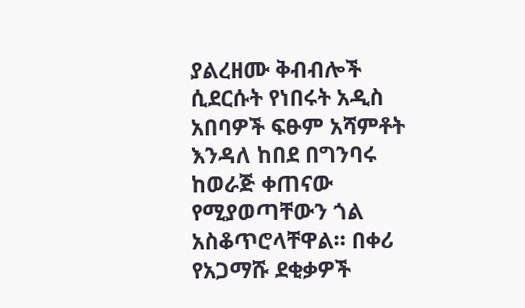ያልረዘሙ ቅብብሎች ሲደርሱት የነበሩት አዲስ አበባዎች ፍፁም አሻምቶት እንዳለ ከበደ በግንባሩ ከወራጅ ቀጠናው የሚያወጣቸውን ጎል አስቆጥሮላቸዋል። በቀሪ የአጋማሹ ደቂቃዎች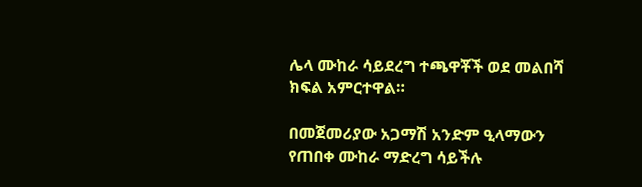ሌላ ሙከራ ሳይደረግ ተጫዋቾች ወደ መልበሻ ክፍል አምርተዋል።

በመጀመሪያው አጋማሽ አንድም ዒላማውን የጠበቀ ሙከራ ማድረግ ሳይችሉ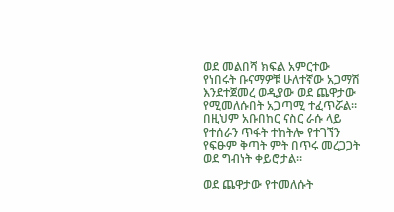ወደ መልበሻ ክፍል አምርተው የነበሩት ቡናማዎቹ ሁለተኛው አጋማሽ እንደተጀመረ ወዲያው ወደ ጨዋታው የሚመለሱበት አጋጣሚ ተፈጥሯል። በዚህም አቡበከር ናስር ራሱ ላይ የተሰራን ጥፋት ተከትሎ የተገኘን የፍፁም ቅጣት ምት በጥሩ መረጋጋት ወደ ግብነት ቀይሮታል።

ወደ ጨዋታው የተመለሱት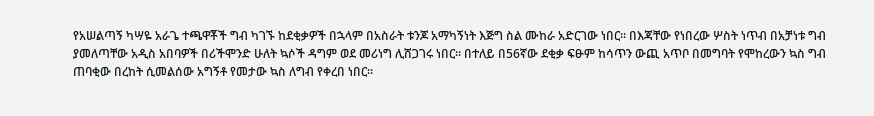የአሠልጣኝ ካሣዬ አራጌ ተጫዋቾች ግብ ካገኙ ከደቂቃዎች በኋላም በአስራት ቱንጆ አማካኝነት እጅግ ስል ሙከራ አድርገው ነበር። በእጃቸው የነበረው ሦስት ነጥብ በአቻነቱ ግብ ያመለጣቸው አዲስ አበባዎች በሪችሞንድ ሁለት ኳሶች ዳግም ወደ መሪነግ ሊሸጋገሩ ነበር። በተለይ በ56ኛው ደቂቃ ፍፁም ከሳጥን ውጪ አጥቦ በመግባት የሞከረውን ኳስ ግብ ጠባቂው በረከት ሲመልሰው አግኝቶ የመታው ኳስ ለግብ የቀረበ ነበር።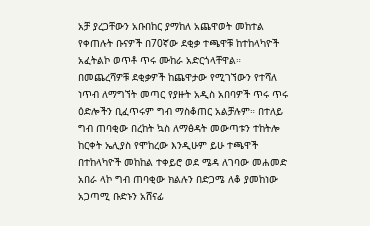አቻ ያረጋቸውን አቡበከር ያማከለ አጨዋወት መከተል የቀጠሉት ቡናዎች በ70ኛው ደቂቃ ተጫዋቹ ከተከላካዮች አፈትልኮ ወጥቶ ጥሩ ሙከራ አድርጎላቸዋል። በመጨረሻዎቹ ደቂቃዎች ከጨዋታው የሚገኘውን የተሻለ ነጥብ ለማግኘት መጣር የያዙት አዲስ አበባዎች ጥሩ ጥሩ ዕድሎችን ቢፈጥሩም ግብ ማስቆጠር አልቻሉም። በተለይ ግብ ጠባቂው በረከት ኳስ ለማፅዳት መውጣቱን ተከትሎ ከርቀት ኤሊያስ የሞከረው እንዲሁም ይሁ ተጫዋች በተከላካዮች መከከል ተቀይሮ ወደ ሜዳ ለገባው መሐመድ አበራ ላኮ ግብ ጠባቂው ክልሉን በድጋሜ ለቆ ያመከነው አጋጣሚ ቡድኑን አሸናፊ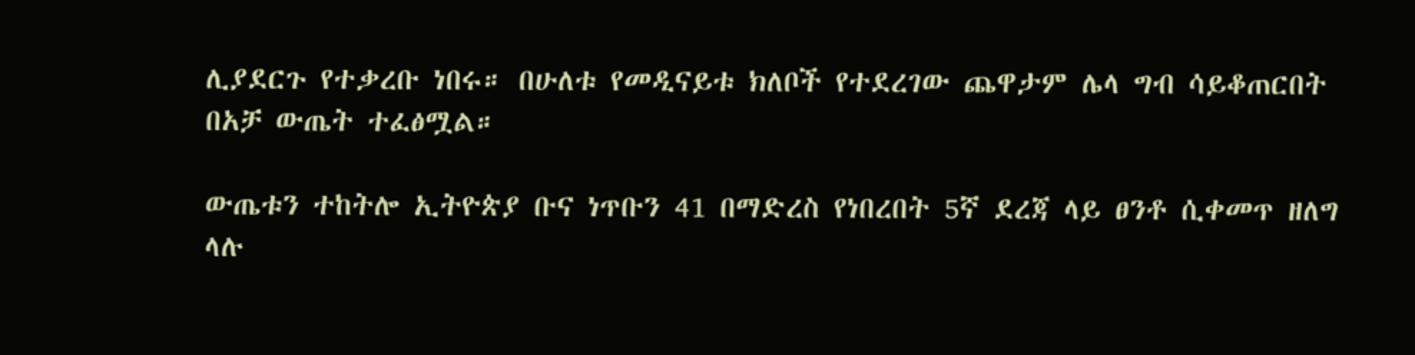ሊያደርጉ የተቃረቡ ነበሩ። በሁለቱ የመዲናይቱ ክለቦች የተደረገው ጨዋታም ሌላ ግብ ሳይቆጠርበት በአቻ ውጤት ተፈፅሟል።

ውጤቱን ተከትሎ ኢትዮጵያ ቡና ነጥቡን 41 በማድረስ የነበረበት 5ኛ ደረጃ ላይ ፀንቶ ሲቀመጥ ዘለግ ላሉ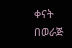ቀናት በወራጅ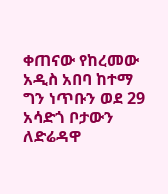ቀጠናው የከረመው አዲስ አበባ ከተማ ግን ነጥቡን ወደ 29 አሳድጎ ቦታውን ለድሬዳዋ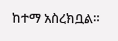ከተማ አስረክቧል።